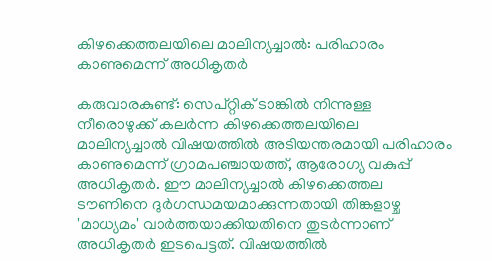കിഴക്കെത്തലയിലെ മാലിന്യച്ചാൽ: പരിഹാരം കാണുമെന്ന് അധികൃതർ

കരുവാരകുണ്ട്: സെപ്റ്റിക് ടാങ്കിൽ നിന്നുള്ള നീരൊഴുക്ക് കലർന്ന കിഴക്കെത്തലയിലെ മാലിന്യച്ചാൽ വിഷയത്തിൽ അടിയന്തരമായി പരിഹാരം കാണുമെന്ന് ഗ്രാമപഞ്ചായത്ത്, ആരോഗ്യ വകുപ്പ് അധികൃതർ. ഈ മാലിന്യച്ചാൽ കിഴക്കെത്തല ടൗണിനെ ദുർഗന്ധമയമാക്കുന്നതായി തിങ്കളാഴ്ച 'മാധ്യമം' വാർത്തയാക്കിയതിനെ തുടർന്നാണ് അധികൃതർ ഇടപെട്ടത്. വിഷയത്തിൽ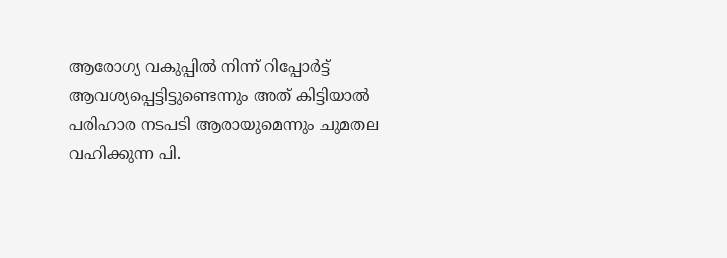ആരോഗ്യ വകുപ്പിൽ നിന്ന് റിപ്പോർട്ട് ആവശ്യപ്പെട്ടിട്ടുണ്ടെന്നും അത് കിട്ടിയാൽ പരിഹാര നടപടി ആരായുമെന്നും ചുമതല വഹിക്കുന്ന പി.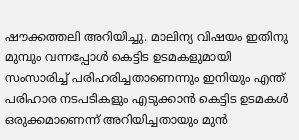ഷൗക്കത്തലി അറിയിച്ചു. മാലിന്യ വിഷയം ഇതിനു മുമ്പും വന്നപ്പോൾ കെട്ടിട ഉടമകളുമായി സംസാരിച്ച് പരിഹരിച്ചതാണെന്നും ഇനിയും എന്ത് പരിഹാര നടപടികളും എടുക്കാൻ കെട്ടിട ഉടമകൾ ഒരുക്കമാണെന്ന് അറിയിച്ചതായും മുൻ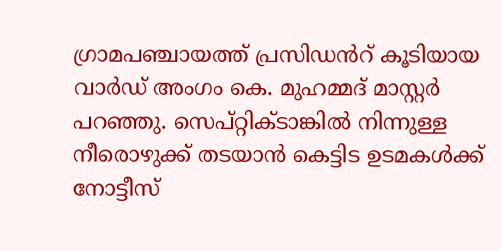ഗ്രാമപഞ്ചായത്ത് പ്രസിഡൻറ് കൂടിയായ വാർഡ് അംഗം കെ. മുഹമ്മദ് മാസ്റ്റർ പറഞ്ഞു. സെപ്റ്റിക്ടാങ്കിൽ നിന്നുള്ള നീരൊഴുക്ക് തടയാൻ കെട്ടിട ഉടമകൾക്ക് നോട്ടീസ്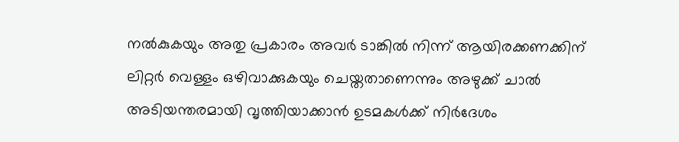നൽകുകയും അതു പ്രകാരം അവർ ടാങ്കിൽ നിന്ന് ആയിരക്കണക്കിന് ലിറ്റർ വെള്ളം ഒഴിവാക്കുകയും ചെയ്തതാണെന്നും അഴുക്ക് ചാൽ അടിയന്തരമായി വൃത്തിയാക്കാൻ ഉടമകൾക്ക് നിർദേശം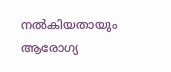നൽകിയതായും ആരോഗ്യ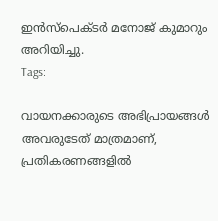ഇൻസ്പെക്ടർ മനോജ് കുമാറും അറിയിച്ചു.
Tags:

വായനക്കാരുടെ അഭിപ്രായങ്ങള്‍ അവരുടേത് മാത്രമാണ്, പ്രതികരണങ്ങളിൽ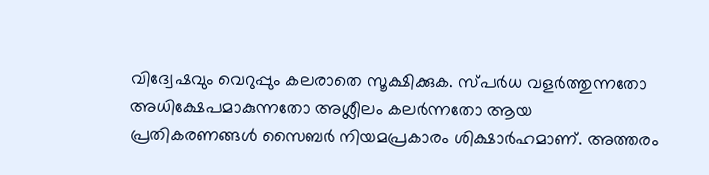വിദ്വേഷവും വെറുപ്പും കലരാതെ സൂക്ഷിക്കുക. സ്പർധ വളർത്തുന്നതോ അധിക്ഷേപമാകുന്നതോ അശ്ലീലം കലർന്നതോ ആയ പ്രതികരണങ്ങൾ സൈബർ നിയമപ്രകാരം ശിക്ഷാർഹമാണ്. അത്തരം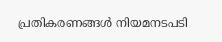പ്രതികരണങ്ങൾ നിയമനടപടി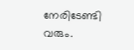നേരിടേണ്ടി വരും.